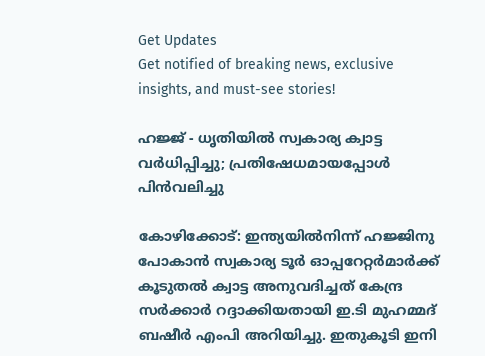Get Updates
Get notified of breaking news, exclusive insights, and must-see stories!

ഹജ്ജ് - ധൃതിയില്‍ സ്വകാര്യ ക്വാട്ട വര്‍ധിപ്പിച്ചു; പ്രതിഷേധമായപ്പോള്‍ പിന്‍വലിച്ചു

കോഴിക്കോട്: ഇന്ത്യയില്‍നിന്ന് ഹജ്ജിനു പോകാന്‍ സ്വകാര്യ ടൂര്‍ ഓപ്പറേറ്റര്‍മാര്‍ക്ക് കൂടുതല്‍ ക്വാട്ട അനുവദിച്ചത് കേന്ദ്ര സര്‍ക്കാര്‍ റദ്ദാക്കിയതായി ഇ.ടി മുഹമ്മദ് ബഷീര്‍ എംപി അറിയിച്ചു. ഇതുകൂടി ഇനി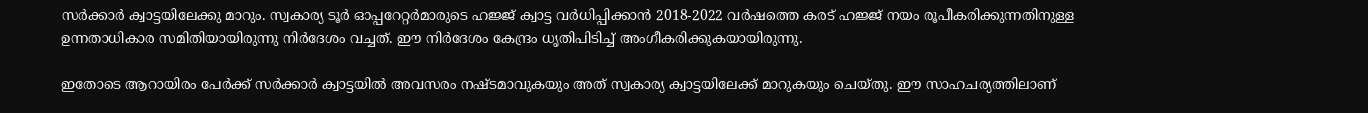സര്‍ക്കാര്‍ ക്വാട്ടയിലേക്കു മാറും. സ്വകാര്യ ടൂര്‍ ഓപ്പറേറ്റര്‍മാരുടെ ഹജ്ജ് ക്വാട്ട വര്‍ധിപ്പിക്കാന്‍ 2018-2022 വര്‍ഷത്തെ കരട് ഹജ്ജ് നയം രൂപീകരിക്കുന്നതിനുള്ള ഉന്നതാധികാര സമിതിയായിരുന്നു നിര്‍ദേശം വച്ചത്. ഈ നിര്‍ദേശം കേന്ദ്രം ധൃതിപിടിച്ച് അംഗീകരിക്കുകയായിരുന്നു.

ഇതോടെ ആറായിരം പേര്‍ക്ക് സര്‍ക്കാര്‍ ക്വാട്ടയില്‍ അവസരം നഷ്ടമാവുകയും അത് സ്വകാര്യ ക്വാട്ടയിലേക്ക് മാറുകയും ചെയ്തു. ഈ സാഹചര്യത്തിലാണ്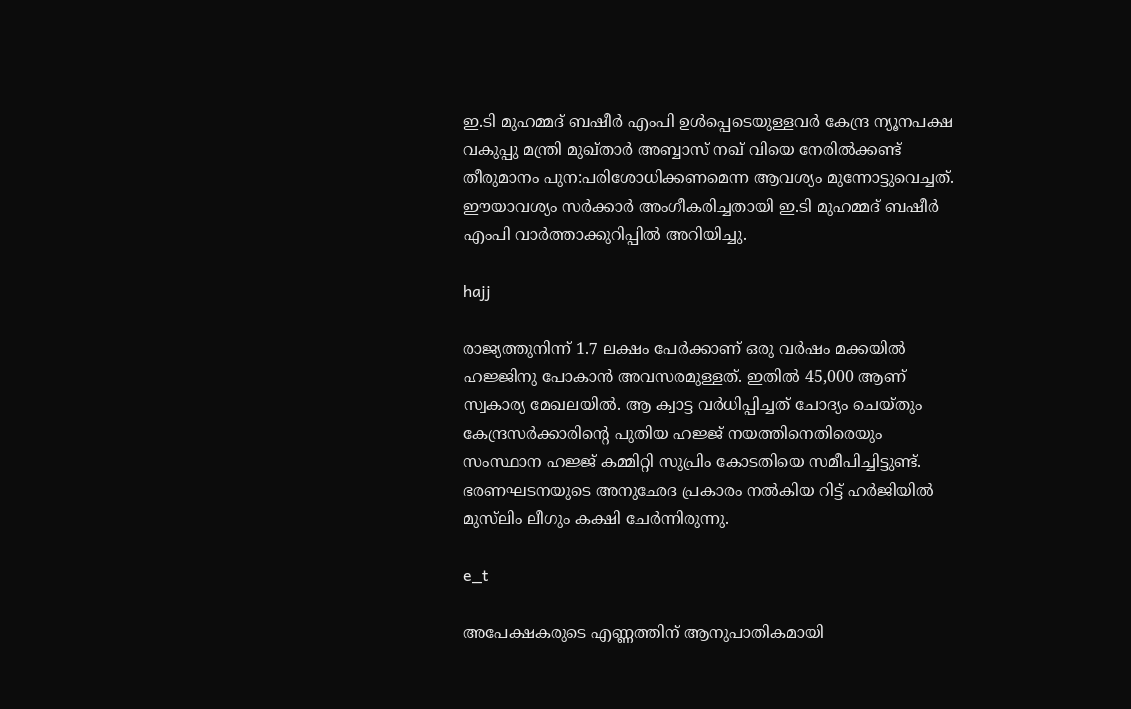ഇ.ടി മുഹമ്മദ് ബഷീര്‍ എംപി ഉള്‍പ്പെടെയുള്ളവര്‍ കേന്ദ്ര ന്യൂനപക്ഷ വകുപ്പു മന്ത്രി മുഖ്താര്‍ അബ്ബാസ് നഖ് വിയെ നേരില്‍ക്കണ്ട് തീരുമാനം പുന:പരിശോധിക്കണമെന്ന ആവശ്യം മുന്നോട്ടുവെച്ചത്. ഈയാവശ്യം സര്‍ക്കാര്‍ അംഗീകരിച്ചതായി ഇ.ടി മുഹമ്മദ് ബഷീര്‍ എംപി വാര്‍ത്താക്കുറിപ്പില്‍ അറിയിച്ചു.

hajj

രാജ്യത്തുനിന്ന് 1.7 ലക്ഷം പേര്‍ക്കാണ് ഒരു വര്‍ഷം മക്കയില്‍ ഹജ്ജിനു പോകാന്‍ അവസരമുള്ളത്. ഇതില്‍ 45,000 ആണ് സ്വകാര്യ മേഖലയില്‍. ആ ക്വാട്ട വര്‍ധിപ്പിച്ചത് ചോദ്യം ചെയ്തും കേന്ദ്രസര്‍ക്കാരിന്റെ പുതിയ ഹജ്ജ് നയത്തിനെതിരെയും സംസ്ഥാന ഹജ്ജ് കമ്മിറ്റി സുപ്രിം കോടതിയെ സമീപിച്ചിട്ടുണ്ട്. ഭരണഘടനയുടെ അനുഛേദ പ്രകാരം നല്‍കിയ റിട്ട് ഹര്‍ജിയില്‍ മുസ്‌ലിം ലീഗും കക്ഷി ചേര്‍ന്നിരുന്നു.

e_t

അപേക്ഷകരുടെ എണ്ണത്തിന് ആനുപാതികമായി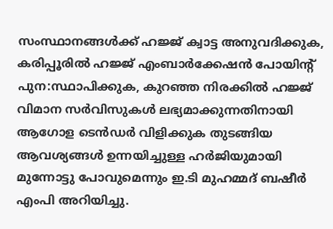സംസ്ഥാനങ്ങള്‍ക്ക് ഹജ്ജ് ക്വാട്ട അനുവദിക്കുക, കരിപ്പൂരില്‍ ഹജ്ജ് എംബാര്‍ക്കേഷന്‍ പോയിന്റ് പുന:സ്ഥാപിക്കുക, കുറഞ്ഞ നിരക്കില്‍ ഹജ്ജ് വിമാന സര്‍വിസുകള്‍ ലഭ്യമാക്കുന്നതിനായി ആഗോള ടെന്‍ഡര്‍ വിളിക്കുക തുടങ്ങിയ ആവശ്യങ്ങള്‍ ഉന്നയിച്ചുള്ള ഹര്‍ജിയുമായി മുന്നോട്ടു പോവുമെന്നും ഇ.ടി മുഹമ്മദ് ബഷീര്‍ എംപി അറിയിച്ചു.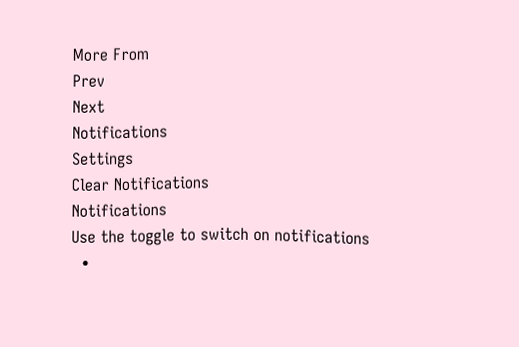More From
Prev
Next
Notifications
Settings
Clear Notifications
Notifications
Use the toggle to switch on notifications
  •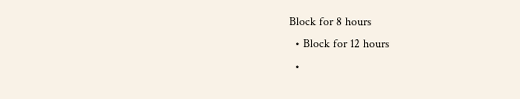Block for 8 hours
  • Block for 12 hours
  •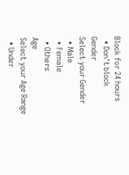Block for 24 hours
  • Don't block
Gender
Select your Gender
  • Male
  • Female
  • Others
Age
Select your Age Range
  • Under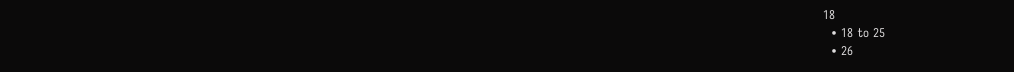18
  • 18 to 25
  • 26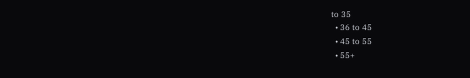to 35
  • 36 to 45
  • 45 to 55
  • 55+